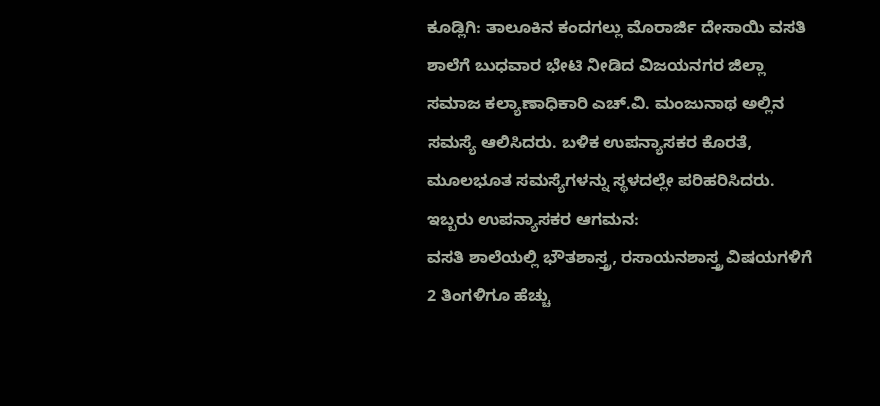ಕೂಡ್ಲಿಗಿ: ತಾಲೂಕಿನ ಕಂದಗಲ್ಲು ಮೊರಾರ್ಜಿ ದೇಸಾಯಿ ವಸತಿ ಶಾಲೆಗೆ ಬುಧವಾರ ಭೇಟಿ ನೀಡಿದ ವಿಜಯನಗರ ಜಿಲ್ಲಾ ಸಮಾಜ ಕಲ್ಯಾಣಾಧಿಕಾರಿ ಎಚ್.ವಿ. ಮಂಜುನಾಥ ಅಲ್ಲಿನ ಸಮಸ್ಯೆ ಆಲಿಸಿದರು. ಬಳಿಕ ಉಪನ್ಯಾಸಕರ ಕೊರತೆ, ಮೂಲಭೂತ ಸಮಸ್ಯೆಗಳನ್ನು ಸ್ಥಳದಲ್ಲೇ ಪರಿಹರಿಸಿದರು.
ಇಬ್ಬರು ಉಪನ್ಯಾಸಕರ ಆಗಮನ:
ವಸತಿ ಶಾಲೆಯಲ್ಲಿ ಭೌತಶಾಸ್ತ್ರ, ರಸಾಯನಶಾಸ್ತ್ರ ವಿಷಯಗಳಿಗೆ 2 ತಿಂಗಳಿಗೂ ಹೆಚ್ಚು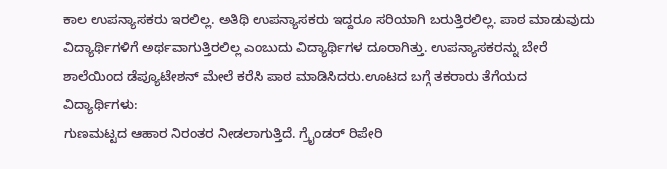ಕಾಲ ಉಪನ್ಯಾಸಕರು ಇರಲಿಲ್ಲ. ಅತಿಥಿ ಉಪನ್ಯಾಸಕರು ಇದ್ದರೂ ಸರಿಯಾಗಿ ಬರುತ್ತಿರಲಿಲ್ಲ. ಪಾಠ ಮಾಡುವುದು ವಿದ್ಯಾರ್ಥಿಗಳಿಗೆ ಅರ್ಥವಾಗುತ್ತಿರಲಿಲ್ಲ ಎಂಬುದು ವಿದ್ಯಾರ್ಥಿಗಳ ದೂರಾಗಿತ್ತು. ಉಪನ್ಯಾಸಕರನ್ನು ಬೇರೆ ಶಾಲೆಯಿಂದ ಡೆಪ್ಯೂಟೇಶನ್ ಮೇಲೆ ಕರೆಸಿ ಪಾಠ ಮಾಡಿಸಿದರು.ಊಟದ ಬಗ್ಗೆ ತಕರಾರು ತೆಗೆಯದ ವಿದ್ಯಾರ್ಥಿಗಳು:
ಗುಣಮಟ್ಟದ ಆಹಾರ ನಿರಂತರ ನೀಡಲಾಗುತ್ತಿದೆ. ಗ್ರೈಂಡರ್ ರಿಪೇರಿ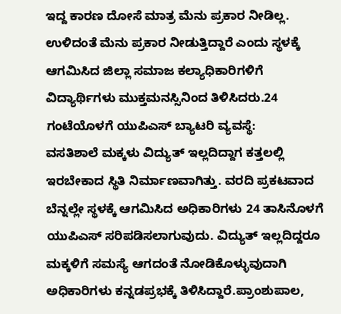ಇದ್ದ ಕಾರಣ ದೋಸೆ ಮಾತ್ರ ಮೆನು ಪ್ರಕಾರ ನೀಡಿಲ್ಲ. ಉಳಿದಂತೆ ಮೆನು ಪ್ರಕಾರ ನೀಡುತ್ತಿದ್ದಾರೆ ಎಂದು ಸ್ಥಳಕ್ಕೆ ಆಗಮಿಸಿದ ಜಿಲ್ಲಾ ಸಮಾಜ ಕಲ್ಯಾಧಿಕಾರಿಗಳಿಗೆ ವಿದ್ಯಾರ್ಥಿಗಳು ಮುಕ್ತಮನಸ್ಸಿನಿಂದ ತಿಳಿಸಿದರು.24 ಗಂಟೆಯೊಳಗೆ ಯುಪಿಎಸ್ ಬ್ಯಾಟರಿ ವ್ಯವಸ್ಥೆ:
ವಸತಿಶಾಲೆ ಮಕ್ಕಳು ವಿದ್ಯುತ್ ಇಲ್ಲದಿದ್ದಾಗ ಕತ್ತಲಲ್ಲಿ ಇರಬೇಕಾದ ಸ್ಥಿತಿ ನಿರ್ಮಾಣವಾಗಿತ್ತು. ವರದಿ ಪ್ರಕಟವಾದ ಬೆನ್ನಲ್ಲೇ ಸ್ಥಳಕ್ಕೆ ಆಗಮಿಸಿದ ಅಧಿಕಾರಿಗಳು 24 ತಾಸಿನೊಳಗೆ ಯುಪಿಎಸ್ ಸರಿಪಡಿಸಲಾಗುವುದು. ವಿದ್ಯುತ್ ಇಲ್ಲದಿದ್ದರೂ ಮಕ್ಕಳಿಗೆ ಸಮಸ್ಯೆ ಆಗದಂತೆ ನೋಡಿಕೊಳ್ಳುವುದಾಗಿ ಅಧಿಕಾರಿಗಳು ಕನ್ನಡಪ್ರಭಕ್ಕೆ ತಿಳಿಸಿದ್ದಾರೆ.ಪ್ರಾಂಶುಪಾಲ,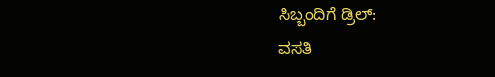ಸಿಬ್ಬಂದಿಗೆ ಡ್ರಿಲ್:
ವಸತಿ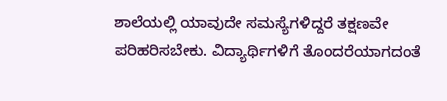ಶಾಲೆಯಲ್ಲಿ ಯಾವುದೇ ಸಮಸ್ಯೆಗಳಿದ್ದರೆ ತಕ್ಷಣವೇ ಪರಿಹರಿಸಬೇಕು. ವಿದ್ಯಾರ್ಥಿಗಳಿಗೆ ತೊಂದರೆಯಾಗದಂತೆ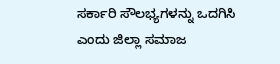ಸರ್ಕಾರಿ ಸೌಲಭ್ಯಗಳನ್ನು ಒದಗಿಸಿ ಎಂದು ಜಿಲ್ಲಾ ಸಮಾಜ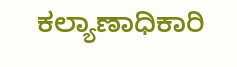ಕಲ್ಯಾಣಾಧಿಕಾರಿ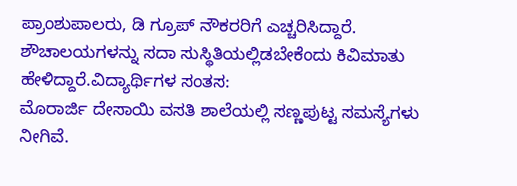ಪ್ರಾಂಶುಪಾಲರು, ಡಿ ಗ್ರೂಪ್ ನೌಕರರಿಗೆ ಎಚ್ಚರಿಸಿದ್ದಾರೆ. ಶೌಚಾಲಯಗಳನ್ನು ಸದಾ ಸುಸ್ಥಿತಿಯಲ್ಲಿಡಬೇಕೆಂದು ಕಿವಿಮಾತು ಹೇಳಿದ್ದಾರೆ.ವಿದ್ಯಾರ್ಥಿಗಳ ಸಂತಸ:
ಮೊರಾರ್ಜಿ ದೇಸಾಯಿ ವಸತಿ ಶಾಲೆಯಲ್ಲಿ ಸಣ್ಣಪುಟ್ಟ ಸಮಸ್ಯೆಗಳು ನೀಗಿವೆ.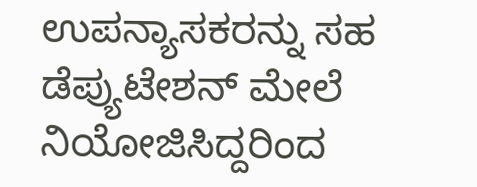ಉಪನ್ಯಾಸಕರನ್ನು ಸಹ ಡೆಪ್ಯುಟೇಶನ್ ಮೇಲೆ ನಿಯೋಜಿಸಿದ್ದರಿಂದ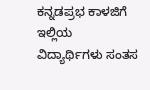ಕನ್ನಡಪ್ರಭ ಕಾಳಜಿಗೆ ಇಲ್ಲಿಯ ವಿದ್ಯಾರ್ಥಿಗಳು ಸಂತಸ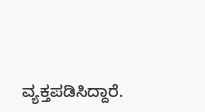ವ್ಯಕ್ತಪಡಿಸಿದ್ದಾರೆ.